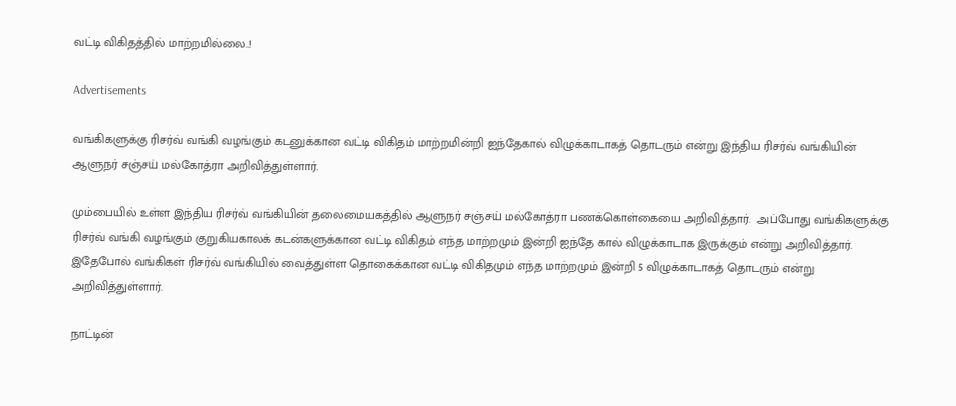வட்டி விகிதத்தில் மாற்றமில்லை..!

Advertisements

வங்கிகளுக்கு ரிசர்வ் வங்கி வழங்கும் கடனுக்கான வட்டி விகிதம் மாற்றமின்றி ஐந்தேகால் விழுக்காடாகத் தொடரும் என்று இந்திய ரிசர்வ் வங்கியின் ஆளுநர் சஞ்சய் மல்கோத்ரா அறிவித்துள்ளார்.

மும்பையில் உள்ள இந்திய ரிசர்வ் வங்கியின் தலைமையகத்தில் ஆளுநர் சஞ்சய் மல்கோத்ரா பணக்கொள்கையை அறிவித்தார்.  அப்போது வங்கிகளுக்கு ரிசர்வ் வங்கி வழங்கும் குறுகியகாலக் கடன்களுக்கான வட்டி விகிதம் எந்த மாற்றமும் இன்றி ஐந்தே கால் விழுக்காடாக இருக்கும் என்று அறிவித்தார். இதேபோல் வங்கிகள் ரிசர்வ் வங்கியில் வைத்துள்ள தொகைக்கான வட்டி விகிதமும் எந்த மாற்றமும் இன்றி 5 விழுக்காடாகத் தொடரும் என்று அறிவித்துள்ளார்.

நாட்டின்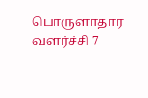பொருளாதார வளர்ச்சி 7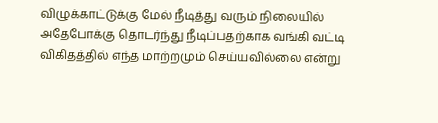விழுக்காட்டுக்கு மேல் நீடித்து வரும் நிலையில் அதேபோக்கு தொடர்ந்து நீடிப்பதற்காக வங்கி வட்டி விகிதத்தில் எந்த மாற்றமும் செய்யவில்லை என்று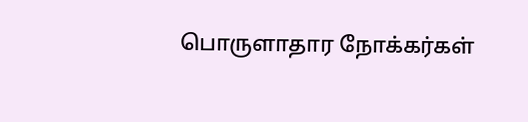பொருளாதார நோக்கர்கள்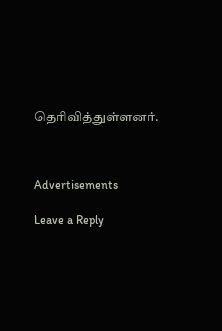தெரிவித்துள்ளனர்.



Advertisements

Leave a Reply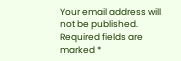Your email address will not be published. Required fields are marked *